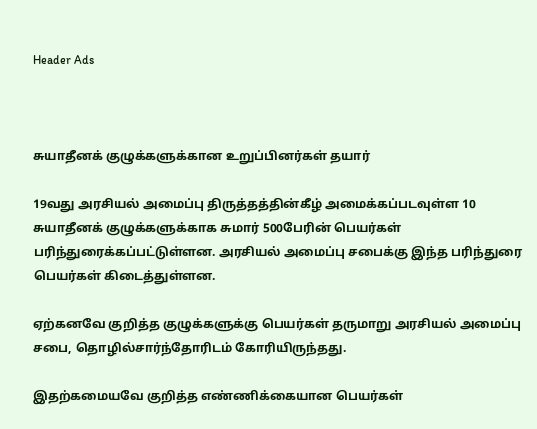Header Ads



சுயாதீனக் குழுக்களுக்கான உறுப்பினர்கள் தயார்

19வது அரசியல் அமைப்பு திருத்தத்தின்கீழ் அமைக்கப்படவுள்ள 10 சுயாதீனக் குழுக்களுக்காக சுமார் 500பேரின் பெயர்கள் பரிந்துரைக்கப்பட்டுள்ளன. அரசியல் அமைப்பு சபைக்கு இந்த பரிந்துரை பெயர்கள் கிடைத்துள்ளன.

ஏற்கனவே குறித்த குழுக்களுக்கு பெயர்கள் தருமாறு அரசியல் அமைப்பு சபை, தொழில்சார்ந்தோரிடம் கோரியிருந்தது.

இதற்கமையவே குறித்த எண்ணிக்கையான பெயர்கள்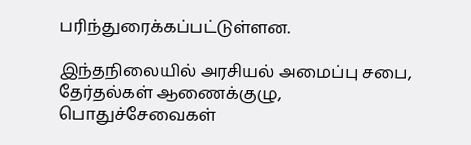பரிந்துரைக்கப்பட்டுள்ளன.

இந்தநிலையில் அரசியல் அமைப்பு சபை, தேர்தல்கள் ஆணைக்குழு, பொதுச்சேவைகள்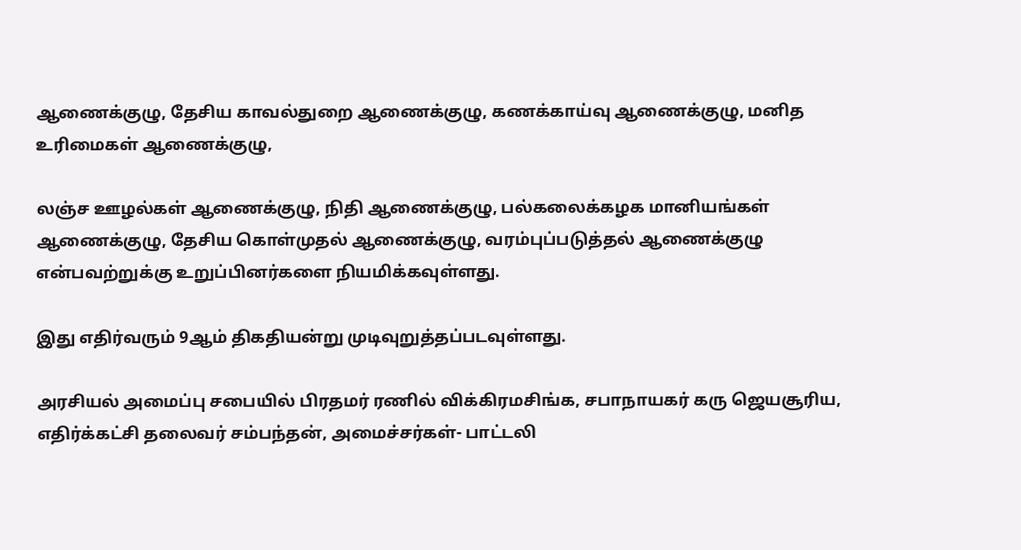ஆணைக்குழு, தேசிய காவல்துறை ஆணைக்குழு, கணக்காய்வு ஆணைக்குழு, மனித உரிமைகள் ஆணைக்குழு,

லஞ்ச ஊழல்கள் ஆணைக்குழு, நிதி ஆணைக்குழு, பல்கலைக்கழக மானியங்கள் ஆணைக்குழு, தேசிய கொள்முதல் ஆணைக்குழு, வரம்புப்படுத்தல் ஆணைக்குழு என்பவற்றுக்கு உறுப்பினர்களை நியமிக்கவுள்ளது.

இது எதிர்வரும் 9ஆம் திகதியன்று முடிவுறுத்தப்படவுள்ளது.

அரசியல் அமைப்பு சபையில் பிரதமர் ரணில் விக்கிரமசிங்க, சபாநாயகர் கரு ஜெயசூரிய, எதிர்க்கட்சி தலைவர் சம்பந்தன், அமைச்சர்கள்- பாட்டலி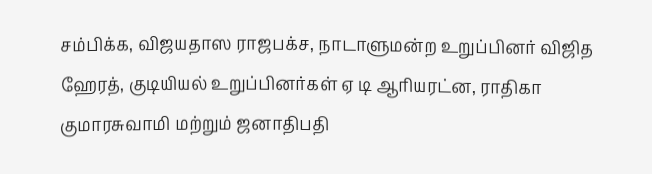சம்பிக்க, விஜயதாஸ ராஜபக்ச, நாடாளுமன்ற உறுப்பினர் விஜித ஹேரத், குடியியல் உறுப்பினர்கள் ஏ டி ஆரியரட்ன, ராதிகா குமாரசுவாமி மற்றும் ஜனாதிபதி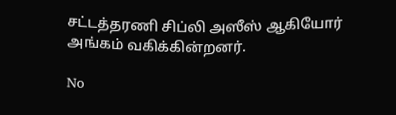சட்டத்தரணி சிப்லி அஸீஸ் ஆகியோர் அங்கம் வகிக்கின்றனர்.

No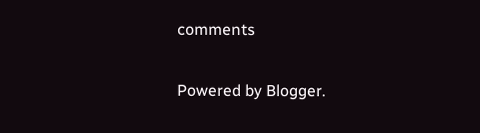comments

Powered by Blogger.